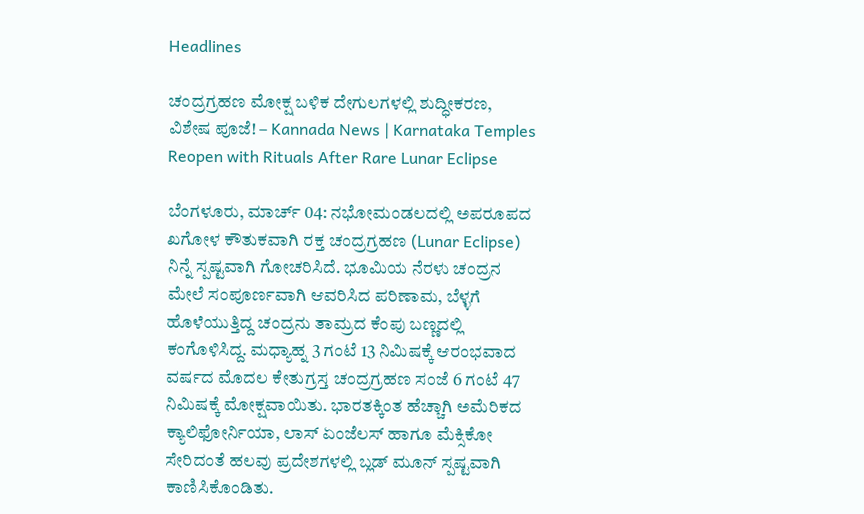Headlines

ಚಂದ್ರಗ್ರಹಣ ಮೋಕ್ಷ ಬಳಿಕ ದೇಗುಲಗಳಲ್ಲಿ ಶುದ್ಧೀಕರಣ, ವಿಶೇಷ ಪೂಜೆ! – Kannada News | Karnataka Temples Reopen with Rituals After Rare Lunar Eclipse

ಬೆಂಗಳೂರು, ಮಾರ್ಚ್ 04: ನಭೋಮಂಡಲದಲ್ಲಿ ಅಪರೂಪದ ಖಗೋಳ ಕೌತುಕವಾಗಿ ರಕ್ತ ಚಂದ್ರಗ್ರಹಣ (Lunar Eclipse) ನಿನ್ನೆ ಸ್ಪಷ್ಟವಾಗಿ ಗೋಚರಿಸಿದೆ. ಭೂಮಿಯ ನೆರಳು ಚಂದ್ರನ ಮೇಲೆ ಸಂಪೂರ್ಣವಾಗಿ ಆವರಿಸಿದ ಪರಿಣಾಮ, ಬೆಳ್ಳಗೆ ಹೊಳೆಯುತ್ತಿದ್ದ ಚಂದ್ರನು ತಾಮ್ರದ ಕೆಂಪು ಬಣ್ಣದಲ್ಲಿ ಕಂಗೊಳಿಸಿದ್ದ. ಮಧ್ಯಾಹ್ನ 3 ಗಂಟೆ 13 ನಿಮಿಷಕ್ಕೆ ಆರಂಭವಾದ ವರ್ಷದ ಮೊದಲ ಕೇತುಗ್ರಸ್ತ ಚಂದ್ರಗ್ರಹಣ ಸಂಜೆ 6 ಗಂಟೆ 47 ನಿಮಿಷಕ್ಕೆ ಮೋಕ್ಷವಾಯಿತು. ಭಾರತಕ್ಕಿಂತ ಹೆಚ್ಚಾಗಿ ಅಮೆರಿಕದ ಕ್ಯಾಲಿಫೋರ್ನಿಯಾ, ಲಾಸ್ ಏಂಜೆಲಸ್ ಹಾಗೂ ಮೆಕ್ಸಿಕೋ ಸೇರಿದಂತೆ ಹಲವು ಪ್ರದೇಶಗಳಲ್ಲಿ ಬ್ಲಡ್ ಮೂನ್ ಸ್ಪಷ್ಟವಾಗಿ ಕಾಣಿಸಿಕೊಂಡಿತು.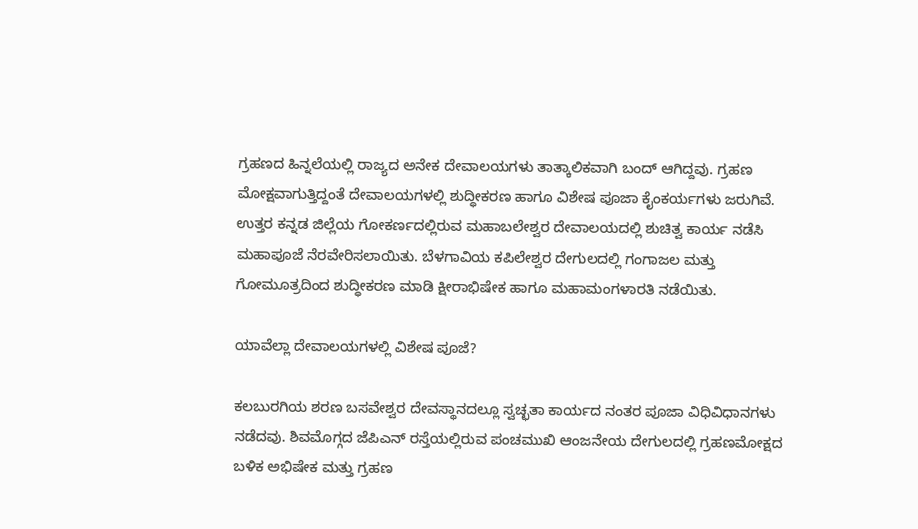ಗ್ರಹಣದ ಹಿನ್ನಲೆಯಲ್ಲಿ ರಾಜ್ಯದ ಅನೇಕ ದೇವಾಲಯಗಳು ತಾತ್ಕಾಲಿಕವಾಗಿ ಬಂದ್ ಆಗಿದ್ದವು. ಗ್ರಹಣ ಮೋಕ್ಷವಾಗುತ್ತಿದ್ದಂತೆ ದೇವಾಲಯಗಳಲ್ಲಿ ಶುದ್ಧೀಕರಣ ಹಾಗೂ ವಿಶೇಷ ಪೂಜಾ ಕೈಂಕರ್ಯಗಳು ಜರುಗಿವೆ. ಉತ್ತರ ಕನ್ನಡ ಜಿಲ್ಲೆಯ ಗೋಕರ್ಣದಲ್ಲಿರುವ ಮಹಾಬಲೇಶ್ವರ ದೇವಾಲಯದಲ್ಲಿ ಶುಚಿತ್ವ ಕಾರ್ಯ ನಡೆಸಿ ಮಹಾಪೂಜೆ ನೆರವೇರಿಸಲಾಯಿತು. ಬೆಳಗಾವಿಯ ಕಪಿಲೇಶ್ವರ ದೇಗುಲದಲ್ಲಿ ಗಂಗಾಜಲ ಮತ್ತು ಗೋಮೂತ್ರದಿಂದ ಶುದ್ಧೀಕರಣ ಮಾಡಿ ಕ್ಷೀರಾಭಿಷೇಕ ಹಾಗೂ ಮಹಾಮಂಗಳಾರತಿ ನಡೆಯಿತು.

ಯಾವೆಲ್ಲಾ ದೇವಾಲಯಗಳಲ್ಲಿ ವಿಶೇಷ ಪೂಜೆ?

ಕಲಬುರಗಿಯ ಶರಣ ಬಸವೇಶ್ವರ ದೇವಸ್ಥಾನದಲ್ಲೂ ಸ್ವಚ್ಛತಾ ಕಾರ್ಯದ ನಂತರ ಪೂಜಾ ವಿಧಿವಿಧಾನಗಳು ನಡೆದವು. ಶಿವಮೊಗ್ಗದ ಜೆಪಿಎನ್ ರಸ್ತೆಯಲ್ಲಿರುವ ಪಂಚಮುಖಿ ಆಂಜನೇಯ ದೇಗುಲದಲ್ಲಿ ಗ್ರಹಣಮೋಕ್ಷದ ಬಳಿಕ ಅಭಿಷೇಕ ಮತ್ತು ಗ್ರಹಣ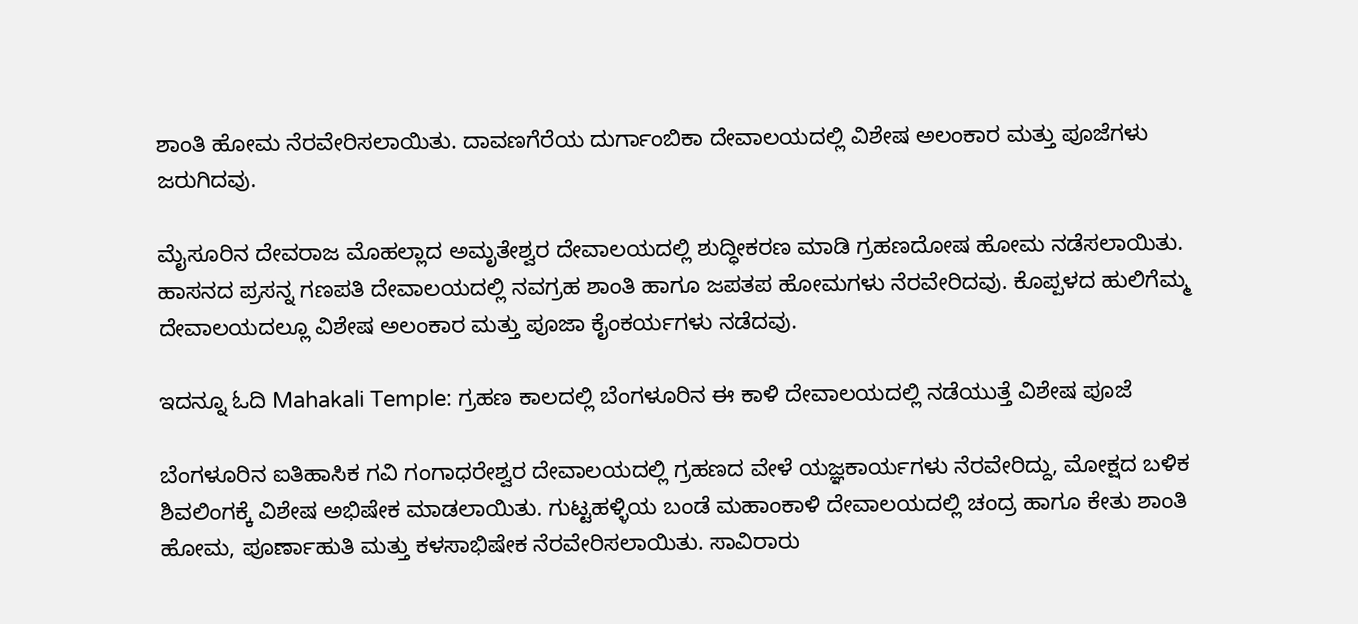ಶಾಂತಿ ಹೋಮ ನೆರವೇರಿಸಲಾಯಿತು. ದಾವಣಗೆರೆಯ ದುರ್ಗಾಂಬಿಕಾ ದೇವಾಲಯದಲ್ಲಿ ವಿಶೇಷ ಅಲಂಕಾರ ಮತ್ತು ಪೂಜೆಗಳು ಜರುಗಿದವು.

ಮೈಸೂರಿನ ದೇವರಾಜ ಮೊಹಲ್ಲಾದ ಅಮೃತೇಶ್ವರ ದೇವಾಲಯದಲ್ಲಿ ಶುದ್ಧೀಕರಣ ಮಾಡಿ ಗ್ರಹಣದೋಷ ಹೋಮ ನಡೆಸಲಾಯಿತು. ಹಾಸನದ ಪ್ರಸನ್ನ ಗಣಪತಿ ದೇವಾಲಯದಲ್ಲಿ ನವಗ್ರಹ ಶಾಂತಿ ಹಾಗೂ ಜಪತಪ ಹೋಮಗಳು ನೆರವೇರಿದವು. ಕೊಪ್ಪಳದ ಹುಲಿಗೆಮ್ಮ ದೇವಾಲಯದಲ್ಲೂ ವಿಶೇಷ ಅಲಂಕಾರ ಮತ್ತು ಪೂಜಾ ಕೈಂಕರ್ಯಗಳು ನಡೆದವು.

ಇದನ್ನೂ ಓದಿ Mahakali Temple: ಗ್ರಹಣ ಕಾಲದಲ್ಲಿ ಬೆಂಗಳೂರಿನ ಈ ಕಾಳಿ ದೇವಾಲಯದಲ್ಲಿ ನಡೆಯುತ್ತೆ ವಿಶೇಷ ಪೂಜೆ

ಬೆಂಗಳೂರಿನ ಐತಿಹಾಸಿಕ ಗವಿ ಗಂಗಾಧರೇಶ್ವರ ದೇವಾಲಯದಲ್ಲಿ ಗ್ರಹಣದ ವೇಳೆ ಯಜ್ಞಕಾರ್ಯಗಳು ನೆರವೇರಿದ್ದು, ಮೋಕ್ಷದ ಬಳಿಕ ಶಿವಲಿಂಗಕ್ಕೆ ವಿಶೇಷ ಅಭಿಷೇಕ ಮಾಡಲಾಯಿತು. ಗುಟ್ಟಹಳ್ಳಿಯ ಬಂಡೆ ಮಹಾಂಕಾಳಿ ದೇವಾಲಯದಲ್ಲಿ ಚಂದ್ರ ಹಾಗೂ ಕೇತು ಶಾಂತಿ ಹೋಮ, ಪೂರ್ಣಾಹುತಿ ಮತ್ತು ಕಳಸಾಭಿಷೇಕ ನೆರವೇರಿಸಲಾಯಿತು. ಸಾವಿರಾರು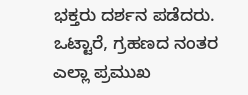ಭಕ್ತರು ದರ್ಶನ ಪಡೆದರು. ಒಟ್ಟಾರೆ, ಗ್ರಹಣದ ನಂತರ ಎಲ್ಲಾ ಪ್ರಮುಖ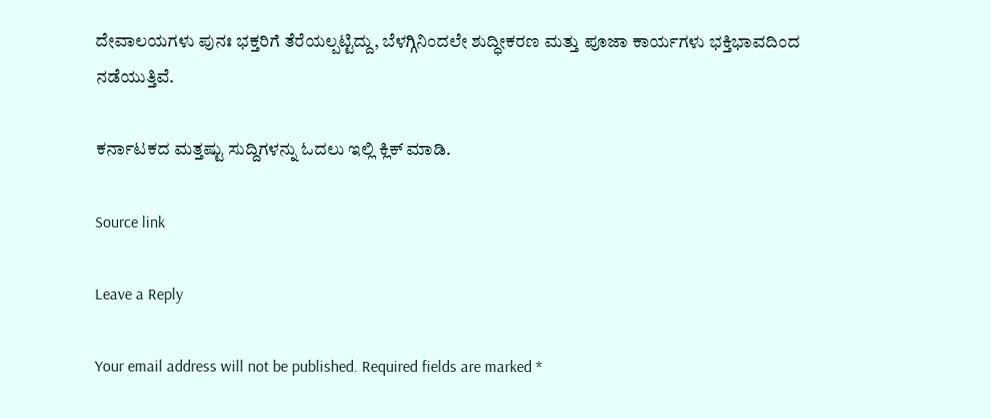ದೇವಾಲಯಗಳು ಪುನಃ ಭಕ್ತರಿಗೆ ತೆರೆಯಲ್ಪಟ್ಟಿದ್ದು, ಬೆಳಗ್ಗಿನಿಂದಲೇ ಶುದ್ಧೀಕರಣ ಮತ್ತು ಪೂಜಾ ಕಾರ್ಯಗಳು ಭಕ್ತಿಭಾವದಿಂದ ನಡೆಯುತ್ತಿವೆ.

ಕರ್ನಾಟಕದ ಮತ್ತಷ್ಟು ಸುದ್ದಿಗಳನ್ನು ಓದಲು ಇಲ್ಲಿ ಕ್ಲಿಕ್ ಮಾಡಿ.

Source link

Leave a Reply

Your email address will not be published. Required fields are marked *